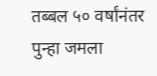तब्बल ५० वर्षांनंतर पुन्हा जमला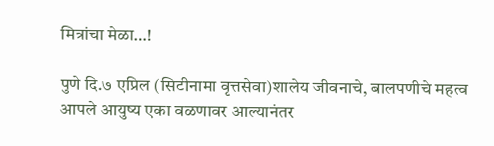मित्रांचा मेळा…!

पुणे दि.७ एप्रिल (सिटीनामा वृत्तसेवा)शालेय जीवनाचे, बालपणीचे महत्व आपले आयुष्य एका वळणावर आल्यानंतर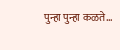पुन्हा पुन्हा कळते…